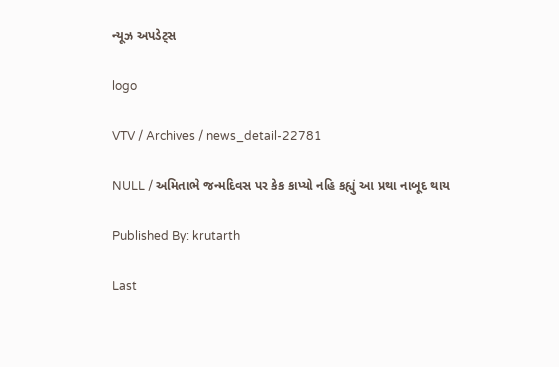ન્યૂઝ અપડેટ્સ

logo

VTV / Archives / news_detail-22781

NULL / અમિતાભે જન્મદિવસ પર કેક કાપ્યો નહિ કહ્યું આ પ્રથા નાબૂદ થાય

Published By: krutarth

Last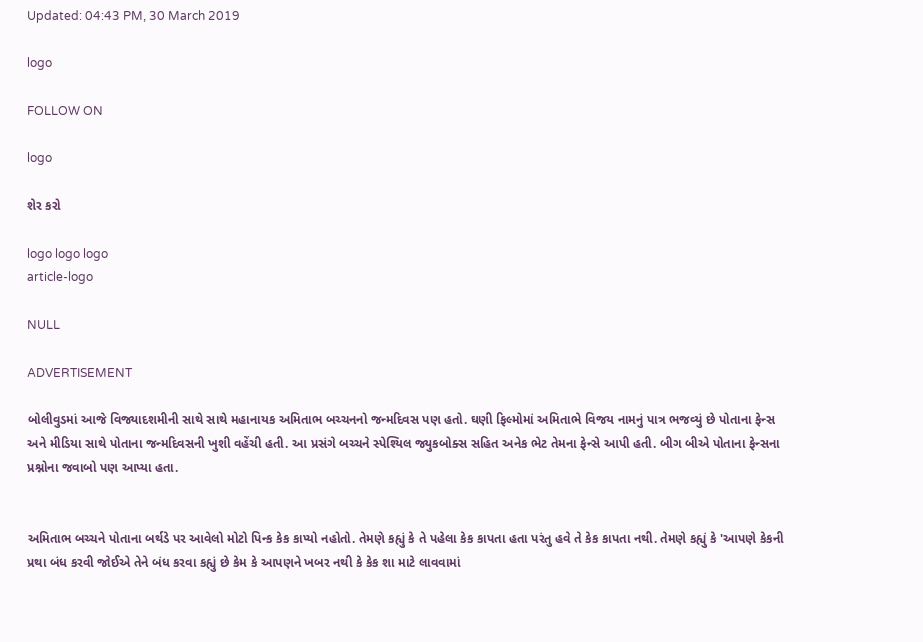Updated: 04:43 PM, 30 March 2019

logo

FOLLOW ON

logo

શેર કરો

logo logo logo
article-logo

NULL

ADVERTISEMENT

બોલીવુડમાં આજે વિજ્યાદશમીની સાથે સાથે મહાનાયક અમિતાભ બચ્ચનનો જન્મદિવસ પણ હતો. ઘણી ફિલ્મોમાં અમિતાભે વિજય નામનું પાત્ર ભજવ્યું છે પોતાના ફેન્સ અને મીડિયા સાથે પોતાના જન્મદિવસની ખુશી વહેંચી હતી. આ પ્રસંગે બચ્ચને સ્પેશ્યિલ જ્યુકબોક્સ સહિત અનેક ભેટ તેમના ફેન્સે આપી હતી. બીગ બીએ પોતાના ફેન્સના પ્રશ્નોના જવાબો પણ આપ્યા હતા.


અમિતાભ બચ્ચને પોતાના બર્થડે પર આવેલો મોટો પિન્ક કેક કાપ્યો નહોતો. તેમણે કહ્યું કે તે પહેલા કેક કાપતા હતા પરંતુ હવે તે કેક કાપતા નથી. તેમણે કહ્યું કે 'આપણે કેકની પ્રથા બંધ કરવી જોઈએ તેને બંધ કરવા કહ્યું છે કેમ કે આપણને ખબર નથી કે કેક શા માટે લાવવામાં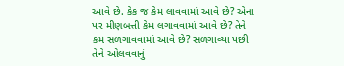આવે છે. કેક જ કેમ લાવવામાં આવે છે? એના પર મીણબત્તી કેમ લગાવવામાં આવે છે? તેને કમ સળગાવવામાં આવે છે? સળગાવ્યા પછી તેને ઓલવવાનું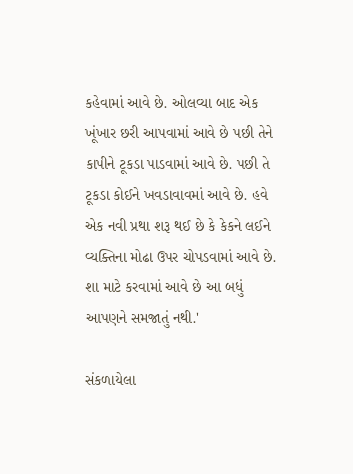કહેવામાં આવે છે. ઓલવ્યા બાદ એક ખૂંખાર છરી આપવામાં આવે છે પછી તેને કાપીને ટૂકડા પાડવામાં આવે છે. પછી તે ટૂકડા કોઈને ખવડાવાવમાં આવે છે. હવે એક નવી પ્રથા શરૂ થઈ છે કે કેકને લઈને વ્યક્તિના મોઢા ઉપર ચોપડવામાં આવે છે. શા માટે કરવામાં આવે છે આ બધું આપણને સમજાતું નથી.'

સંકળાયેલા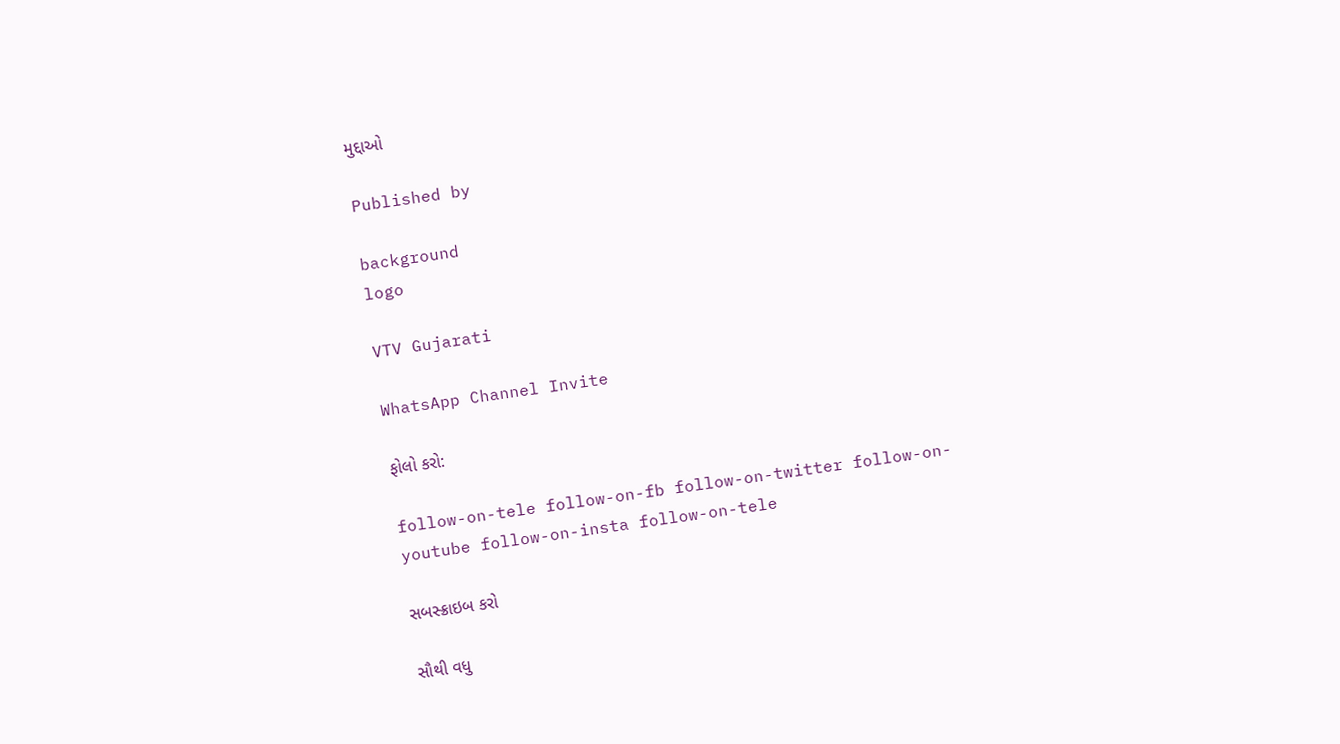મુદ્દાઓ

Published by

background
logo

VTV Gujarati

WhatsApp Channel Invite

ફોલો કરો:

follow-on-tele follow-on-fb follow-on-twitter follow-on-youtube follow-on-insta follow-on-tele

સબસ્ક્રાઇબ કરો

સૌથી વધુ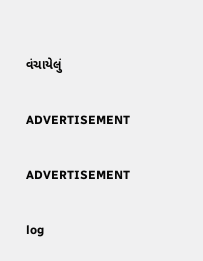વંચાયેલું

ADVERTISEMENT

ADVERTISEMENT

log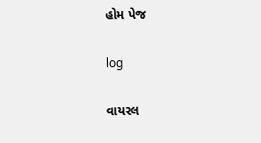હોમ પેજ

log

વાયરલ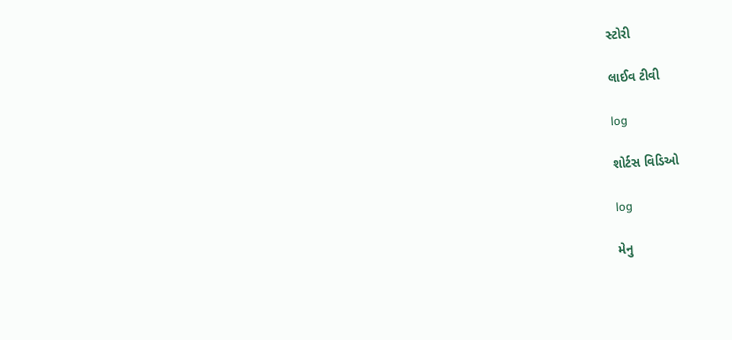સ્ટોરી

લાઈવ ટીવી

log

શોર્ટસ વિડિઓ

log

મેનુ